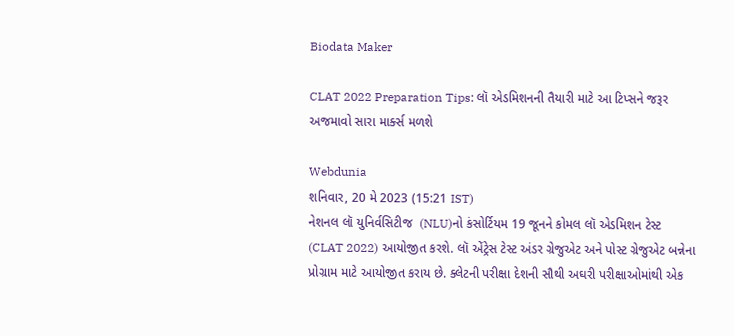Biodata Maker

CLAT 2022 Preparation Tips: લૉ એડમિશનની તૈયારી માટે આ ટિપ્સને જરૂર અજમાવો સારા માર્ક્સ મળશે

Webdunia
શનિવાર, 20 મે 2023 (15:21 IST)
નેશનલ લૉ યુનિર્વસિટીજ  (NLU)નો કંસોર્ટિયમ 19 જૂનને કોમલ લૉ એડમિશન ટેસ્ટ (CLAT 2022) આયોજીત કરશે. લૉ એંટ્રેસ ટેસ્ટ અંડર ગ્રેજુએટ અને પોસ્ટ ગ્રેજુએટ બન્નેના પ્રોગ્રામ માટે આયોજીત કરાય છે. ક્લેટની પરીક્ષા દેશની સૌથી અઘરી પરીક્ષાઓમાંથી એક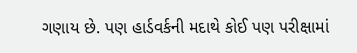ગણાય છે. પણ હાર્ડવર્કની મદાથે કોઈ પણ પરીક્ષામાં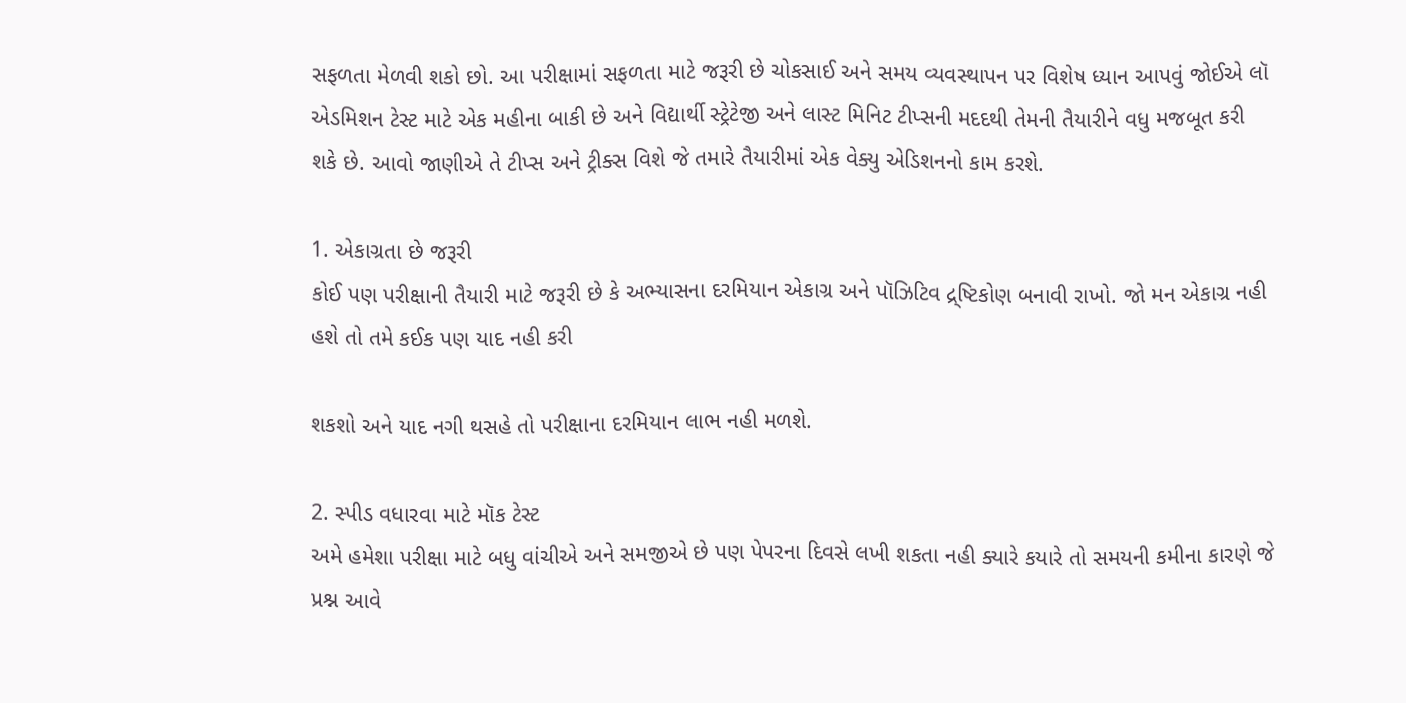સફળતા મેળવી શકો છો. આ પરીક્ષામાં સફળતા માટે જરૂરી છે ચોકસાઈ અને સમય વ્યવસ્થાપન પર વિશેષ ધ્યાન આપવું જોઈએ લૉ એડમિશન ટેસ્ટ માટે એક મહીના બાકી છે અને વિદ્યાર્થી સ્ટ્રેટેજી અને લાસ્ટ મિનિટ ટીપ્સની મદદથી તેમની તૈયારીને વધુ મજબૂત કરી શકે છે. આવો જાણીએ તે ટીપ્સ અને ટ્રીક્સ વિશે જે તમારે તૈયારીમાં એક વેક્યુ એડિશનનો કામ કરશે.

1. એકાગ્રતા છે જરૂરી
કોઈ પણ પરીક્ષાની તૈયારી માટે જરૂરી છે કે અભ્યાસના દરમિયાન એકાગ્ર અને પૉઝિટિવ દ્ર્ષ્ટિકોણ બનાવી રાખો. જો મન એકાગ્ર નહી હશે તો તમે કઈક પણ યાદ નહી કરી

શકશો અને યાદ નગી થસહે તો પરીક્ષાના દરમિયાન લાભ નહી મળશે.

2. સ્પીડ વધારવા માટે મૉક ટેસ્ટ
અમે હમેશા પરીક્ષા માટે બધુ વાંચીએ અને સમજીએ છે પણ પેપરના દિવસે લખી શકતા નહી ક્યારે કયારે તો સમયની કમીના કારણે જે પ્રશ્ન આવે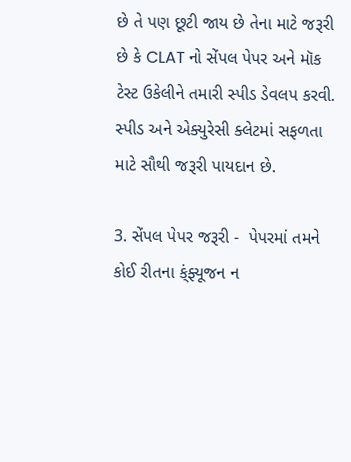છે તે પણ છૂટી જાય છે તેના માટે જરૂરી છે કે CLAT નો સેંપલ પેપર અને મૉક ટેસ્ટ ઉકેલીને તમારી સ્પીડ ડેવલપ કરવી. સ્પીડ અને એક્યુરેસી ક્લેટમાં સફળતા માટે સૌથી જરૂરી પાયદાન છે.

3. સેંપલ પેપર જરૂરી -  પેપરમાં તમને કોઈ રીતના ક્ંફ્યૂજન ન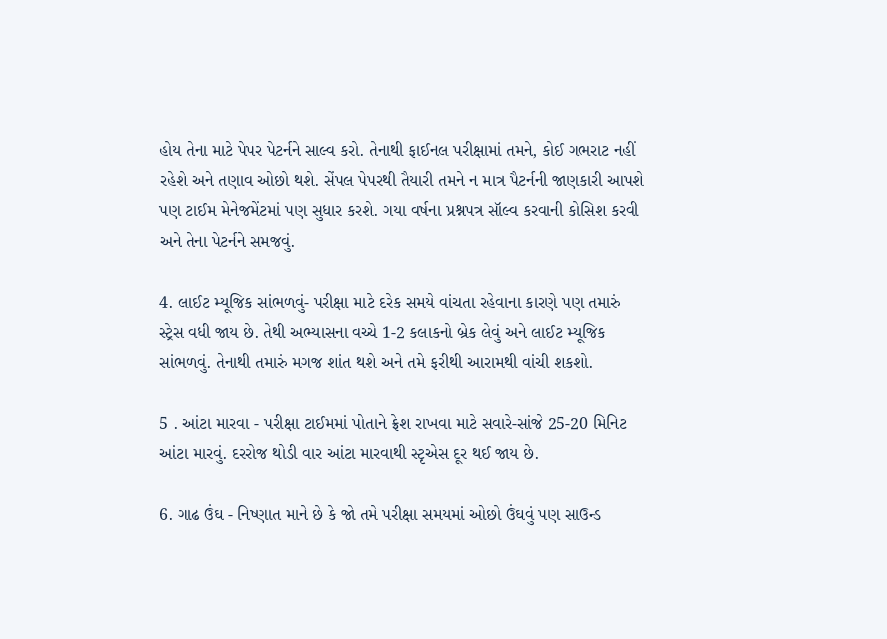હોય તેના માટે પેપર પેટર્નને સાલ્વ કરો. તેનાથી ફાઈનલ પરીક્ષામાં તમને, કોઈ ગભરાટ નહીં રહેશે અને તણાવ ઓછો થશે. સેંપલ પેપરથી તૈયારી તમને ન માત્ર પૈટર્નની જાણકારી આપશે પણ ટાઈમ મેનેજમેંટમાં પણ સુધાર કરશે. ગયા વર્ષના પ્રશ્નપત્ર સૉલ્વ કરવાની કોસિશ કરવી અને તેના પેટર્નને સમજવું.

4. લાઈટ મ્યૂજિક સાંભળવું- પરીક્ષા માટે દરેક સમયે વાંચતા રહેવાના કારણે પણ તમારું સ્ટ્રેસ વધી જાય છે. તેથી અભ્યાસના વચ્ચે 1-2 કલાકનો બ્રેક લેવું અને લાઈટ મ્યૂજિક સાંભળવું. તેનાથી તમારું મગજ શાંત થશે અને તમે ફરીથી આરામથી વાંચી શકશો.

5 . આંટા મારવા - પરીક્ષા ટાઈમમાં પોતાને ફ્રેશ રાખવા માટે સવારે-સાંજે 25-20 મિનિટ આંટા મારવું. દરરોજ થોડી વાર આંટા મારવાથી સ્ટૃએસ દૂર થઈ જાય છે.

6. ગાઢ ઉંઘ - નિષ્ણાત માને છે કે જો તમે પરીક્ષા સમયમાં ઓછો ઉંઘવું પણ સાઉન્ડ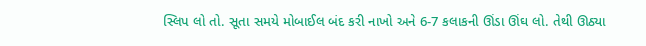સ્લિપ લો તો. સૂતા સમયે મોબાઈલ બંદ કરી નાખો અને 6-7 કલાકની ઊંડા ઊંઘ લો. તેથી ઊઠ્યા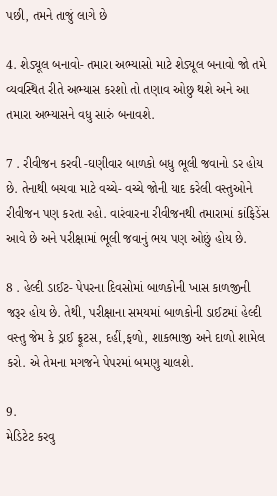પછી, તમને તાજું લાગે છે

4. શેડ્યૂલ બનાવો- તમારા અભ્યાસો માટે શેડ્યૂલ બનાવો જો તમે વ્યવસ્થિત રીતે અભ્યાસ કરશો તો તણાવ ઓછુ થશે અને આ તમારા અભ્યાસને વધુ સારું બનાવશે.

7 . રીવીજન કરવી -ઘણીવાર બાળકો બધુ ભૂલી જવાનો ડર હોય છે. તેનાથી બચવા માટે વચ્ચે- વચ્ચે જોની યાદ કરેલી વસ્તુઓને રીવીજન પણ કરતા રહો. વારંવારના રીવીજનથી તમારામાં કાંફિડેંસ આવે છે અને પરીક્ષામાં ભૂલી જવાનું ભય પણ ઓછું હોય છે.

8 . હેલ્દી ડાઈટ- પેપરના દિવસોમાં બાળકોની ખાસ કાળજીની જરૂર હોય છે. તેથી, પરીક્ષાના સમયમાં બાળકોની ડાઈટમાં હેલ્દી વસ્તુ જેમ કે ડ્રાઈ ફ્રૂટસ, દહીં,ફળો, શાકભાજી અને દાળો શામેલ કરો. એ તેમના મગજને પેપરમાં બમણુ ચાલશે.

9.
મેડિટેટ કરવુ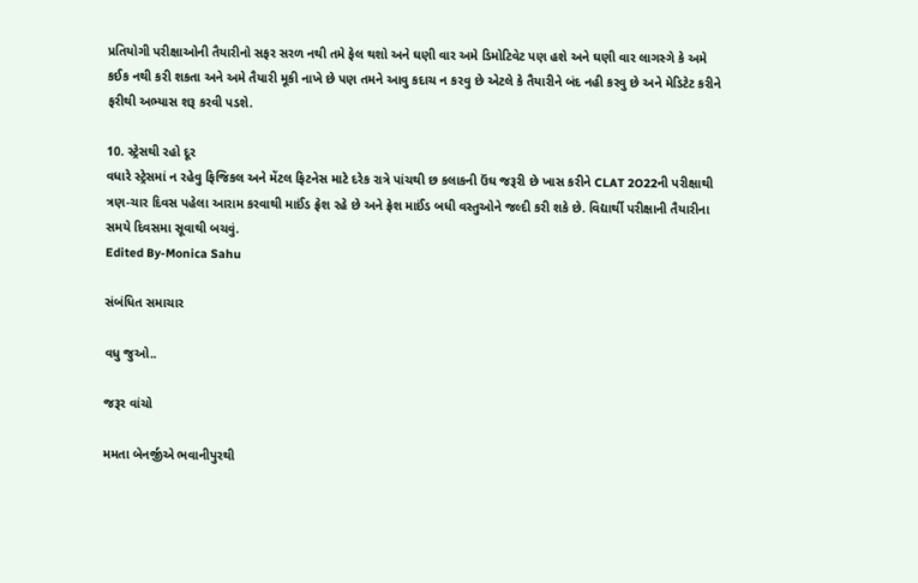પ્રતિયોગી પરીક્ષાઓની તૈયારીનો સફર સરળ નથી તમે ફેલ થશો અને ઘણી વાર અમે ડિમોટિવેટ પણ હશે અને ઘણી વાર લાગસ્ગે કે અમે કઈક નથી કરી શકતા અને અમે તૈયારી મૂકી નાખે છે પણ તમને આવુ કદાચ ન કરવુ છે એટલે કે તૈયારીને બંદ નહી કરવુ છે અને મેડિટેટ કરીને ફરીથી અભ્યાસ શરૂ કરવી પડશે.

10. સ્ટ્રેસથી રહો દૂર
વધારે સ્ટ્રેસમાં ન રહેવુ ફિજિકલ અને મેંટલ ફિટનેસ માટે દરેક રાત્રે પાંચથી છ કલાકની ઉંઘ જરૂરી છે ખાસ કરીને CLAT 2O22ની પરીક્ષાથી ત્રણ-ચાર દિવસ પહેલા આરામ કરવાથી માઈંડ ફ્રેશ રહે છે અને ફ્રેશ માઈંડ બધી વસ્તુઓને જલ્દી કરી શકે છે. વિદ્યાર્થી પરીક્ષાની તૈયારીના સમયે દિવસમા સૂવાથી બચવું.
Edited By-Monica Sahu

સંબંધિત સમાચાર

વધુ જુઓ..

જરૂર વાંચો

મમતા બેનર્જીએ ભવાનીપુરથી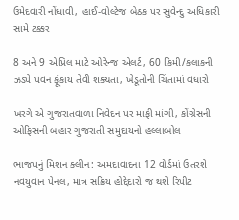ઉમેદવારી નોંધાવી, હાઈ-વોલ્ટેજ બેઠક પર સુવેન્દુ અધિકારી સામે ટક્કર

8 અને 9 એપ્રિલ માટે ઓરેન્જ એલર્ટ, 60 કિમી/કલાકની ઝડપે પવન ફૂંકાય તેવી શક્યતા, ખેડૂતોની ચિંતામાં વધારો

ખરગે એ ગુજરાતવાળા નિવેદન પર માફી માંગી, કોંગ્રેસની ઓફિસની બહાર ગુજરાતી સમુદાયનો હલ્લાબોલ

ભાજપનું મિશન ક્લીન: અમદાવાદના 12 વોર્ડમાં ઉતરશે નવયુવાન પેનલ, માત્ર સક્રિય હોદ્દેદારો જ થશે રિપીટ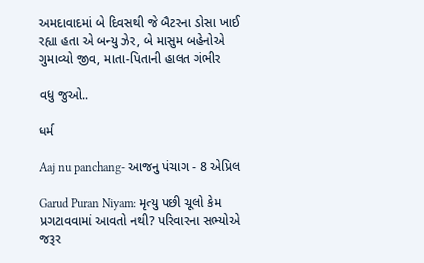અમદાવાદમાં બે દિવસથી જે બૈટરના ડોસા ખાઈ રહ્યા હતા એ બન્યુ ઝેર, બે માસુમ બહેનોએ ગુમાવ્યો જીવ, માતા-પિતાની હાલત ગંભીર

વધુ જુઓ..

ધર્મ

Aaj nu panchang- આજનુ પંચાગ - 8 એપ્રિલ

Garud Puran Niyam: મૃત્યુ પછી ચૂલો કેમ પ્રગટાવવામાં આવતો નથી? પરિવારના સભ્યોએ જરૂર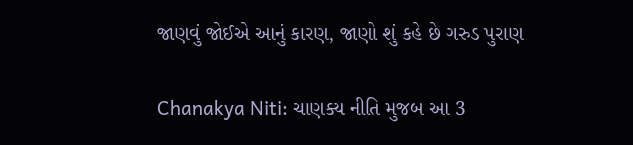જાણવું જોઈએ આનું કારણ, જાણો શું કહે છે ગરુડ પુરાણ

Chanakya Niti: ચાણક્ય નીતિ મુજબ આ 3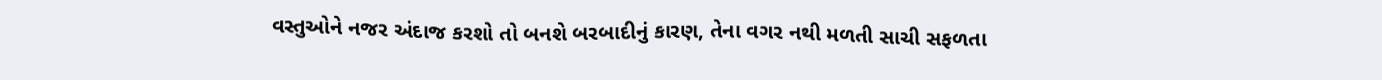વસ્તુઓને નજર અંદાજ કરશો તો બનશે બરબાદીનું કારણ, તેના વગર નથી મળતી સાચી સફળતા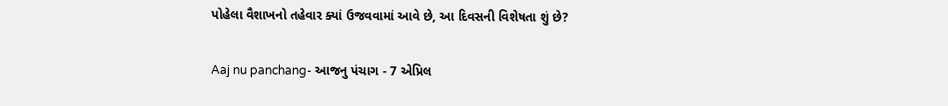પોહેલા વૈશાખનો તહેવાર ક્યાં ઉજવવામાં આવે છે, આ દિવસની વિશેષતા શું છે?

Aaj nu panchang- આજનુ પંચાગ - 7 એપ્રિલ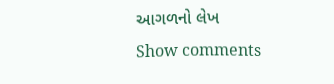આગળનો લેખ
Show comments